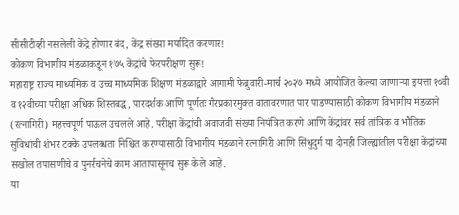सीसीटीव्ही नसलेली केंद्रे होणार बंद, केंद्र संख्या मर्यादित करणार!
कोकण विभागीय मंडळाकडून १७५ केंद्रांचे फेरपरीक्षण सुरू!
महाराष्ट्र राज्य माध्यमिक व उच्च माध्यमिक शिक्षण मंडळाद्वारे आगामी फेब्रुवारी-मार्च २०२७ मध्ये आयोजित केल्या जाणाऱ्या इयत्ता १०वी व १२वीच्या परीक्षा अधिक शिस्तबद्ध, पारदर्शक आणि पूर्णतः गैरप्रकारमुक्त वातावरणात पार पाडण्यासाठी कोकण विभागीय मंडळाने (रत्नागिरी) महत्त्वपूर्ण पाऊल उचलले आहे. परीक्षा केंद्रांची अवाजवी संख्या नियंत्रित करणे आणि केंद्रांवर सर्व तांत्रिक व भौतिक सुविधांची शंभर टक्के उपलब्धता निश्चित करण्यासाठी विभागीय मंडळाने रत्नागिरी आणि सिंधुदुर्ग या दोनही जिल्ह्यांतील परीक्षा केंद्रांच्या सखोल तपासणीचे व पुनर्रचनेचे काम आतापासूनच सुरू केले आहे.
या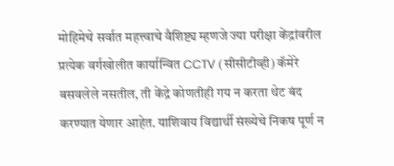मोहिमेचे सर्वात महत्त्वाचे वैशिष्ट्य म्हणजे ज्या परीक्षा केंद्रांवरील प्रत्येक वर्गखोलीत कार्यान्वित CCTV (सीसीटीव्ही) कॅमेरे बसवलेले नसतील, ती केंद्रे कोणतीही गय न करता थेट बंद करण्यात येणार आहेत. याशिवाय विद्यार्थी संख्येचे निकष पूर्ण न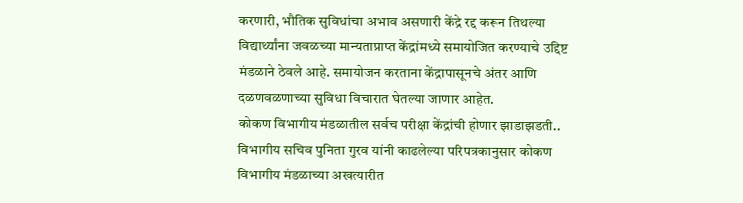करणारी, भौतिक सुविधांचा अभाव असणारी केंद्रे रद्द करून तिथल्या विद्यार्थ्यांना जवळच्या मान्यताप्राप्त केंद्रांमध्ये समायोजित करण्याचे उद्दिष्ट मंडळाने ठेवले आहे. समायोजन करताना केंद्रापासूनचे अंतर आणि दळणवळणाच्या सुविधा विचारात घेतल्या जाणार आहेत.
कोकण विभागीय मंडळातील सर्वच परीक्षा केंद्रांची होणार झाडाझडती..
विभागीय सचिव पुनिता गुरव यांनी काढलेल्या परिपत्रकानुसार कोकण विभागीय मंडळाच्या अखत्यारीत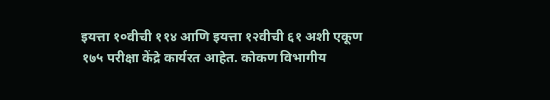इयत्ता १०वीची ११४ आणि इयत्ता १२वीची ६१ अशी एकूण १७५ परीक्षा केंद्रे कार्यरत आहेत. कोकण विभागीय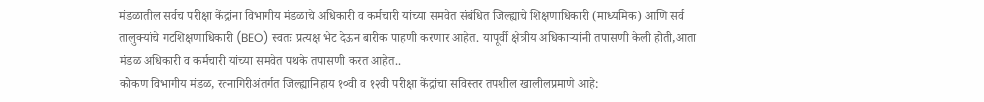मंडळातील सर्वच परीक्षा केंद्रांना विभागीय मंडळाचे अधिकारी व कर्मचारी यांच्या समवेत संबंधित जिल्ह्याचे शिक्षणाधिकारी (माध्यमिक) आणि सर्व तालुक्यांचे गटशिक्षणाधिकारी (BEO) स्वतः प्रत्यक्ष भेट देऊन बारीक पाहणी करणार आहेत. यापूर्वी क्षेत्रीय अधिकाऱ्यांनी तपासणी केली होती,आता मंडळ अधिकारी व कर्मचारी यांच्या समवेत पथके तपासणी करत आहेत..
कोकण विभागीय मंडळ, रत्नागिरीअंतर्गत जिल्ह्यानिहाय १०वी व १२वी परीक्षा केंद्रांचा सविस्तर तपशील खालीलप्रमाणे आहे: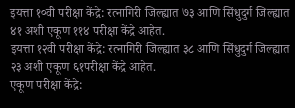इयत्ता १०वी परीक्षा केंद्रे: रत्नागिरी जिल्ह्यात ७३ आणि सिंधुदुर्ग जिल्ह्यात ४१ अशी एकूण ११४ परीक्षा केंद्रे आहेत.
इयत्ता १२वी परीक्षा केंद्रे: रत्नागिरी जिल्ह्यात ३८ आणि सिंधुदुर्ग जिल्ह्यात २३ अशी एकूण ६१परीक्षा केंद्रे आहेत.
एकूण परीक्षा केंद्रे: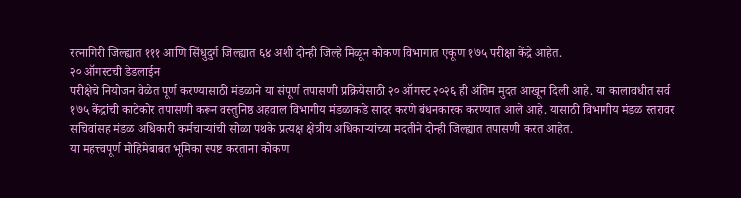रत्नागिरी जिल्ह्यात १११ आणि सिंधुदुर्ग जिल्ह्यात ६४ अशी दोन्ही जिल्हे मिळून कोकण विभागात एकूण १७५ परीक्षा केंद्रे आहेत.
२० ऑगस्टची डेडलाईन
परीक्षेचे नियोजन वेळेत पूर्ण करण्यासाठी मंडळाने या संपूर्ण तपासणी प्रक्रियेसाठी २० ऑगस्ट २०२६ ही अंतिम मुदत आखून दिली आहे. या कालावधीत सर्व १७५ केंद्रांची काटेकोर तपासणी करून वस्तुनिष्ठ अहवाल विभागीय मंडळाकडे सादर करणे बंधनकारक करण्यात आले आहे. यासाठी विभागीय मंडळ स्तरावर सचिवांसह मंडळ अधिकारी कर्मचाऱ्यांची सोळा पथके प्रत्यक्ष क्षेत्रीय अधिकाऱ्यांच्या मदतीने दोन्ही जिल्ह्यात तपासणी करत आहेत.
या महत्त्वपूर्ण मोहिमेबाबत भूमिका स्पष्ट करताना कोकण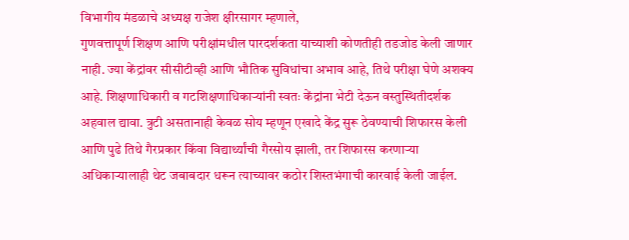विभागीय मंडळाचे अध्यक्ष राजेश क्षीरसागर म्हणाले,
गुणवत्तापूर्ण शिक्षण आणि परीक्षांमधील पारदर्शकता याच्याशी कोणतीही तडजोड केली जाणार नाही. ज्या केंद्रांवर सीसीटीव्ही आणि भौतिक सुविधांचा अभाव आहे, तिथे परीक्षा घेणे अशक्य आहे. शिक्षणाधिकारी व गटशिक्षणाधिकाऱ्यांनी स्वतः केंद्रांना भेटी देऊन वस्तुस्थितीदर्शक अहवाल द्यावा. त्रुटी असतानाही केवळ सोय म्हणून एखादे केंद्र सुरू ठेवण्याची शिफारस केली आणि पुढे तिथे गैरप्रकार किंवा विद्यार्थ्यांची गैरसोय झाली, तर शिफारस करणाऱ्या अधिकाऱ्यालाही थेट जबाबदार धरून त्याच्यावर कठोर शिस्तभंगाची कारवाई केली जाईल.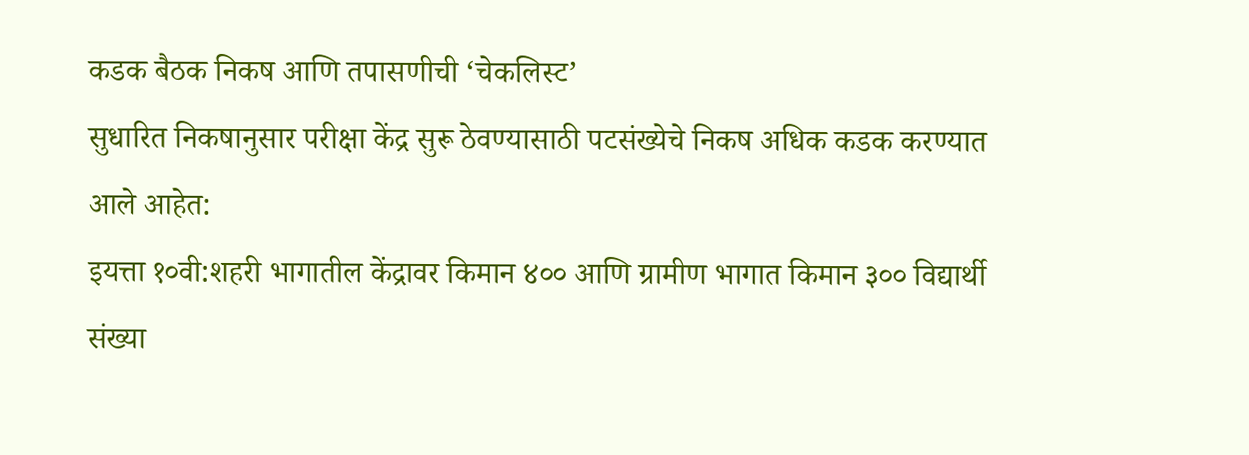कडक बैठक निकष आणि तपासणीची ‘चेकलिस्ट’
सुधारित निकषानुसार परीक्षा केंद्र सुरू ठेवण्यासाठी पटसंख्येचे निकष अधिक कडक करण्यात आले आहेत:
इयत्ता १०वी:शहरी भागातील केंद्रावर किमान ४०० आणि ग्रामीण भागात किमान ३०० विद्यार्थी संख्या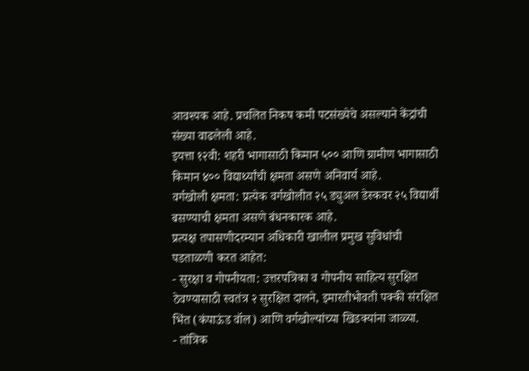आवश्यक आहे. प्रचलित निकष कमी पटसंख्येचे असल्याने केंद्रांची संख्या वाढलेली आहे.
इयत्ता १२वी: शहरी भागासाठी किमान ५०० आणि ग्रामीण भागासाठी किमान ४०० विद्यार्थ्यांची क्षमता असणे अनिवार्य आहे.
वर्गखोली क्षमता: प्रत्येक वर्गखोलीत २५ ड्युअल डेस्कवर २५ विद्यार्थी बसण्याची क्षमता असणे बंधनकारक आहे.
प्रत्यक्ष तपासणीदरम्यान अधिकारी खालील प्रमुख सुविधांची पडताळणी करत आहेत:
- सुरक्षा व गोपनीयता: उत्तरपत्रिका व गोपनीय साहित्य सुरक्षित ठेवण्यासाठी स्वतंत्र २ सुरक्षित दालने, इमारतीभोवती पक्की संरक्षित भिंत (कंपाऊंड वॉल) आणि वर्गखोल्यांच्या खिडक्यांना जाळ्या.
- तांत्रिक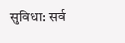सुविधा: सर्व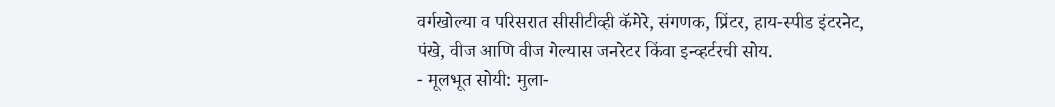वर्गखोल्या व परिसरात सीसीटीव्ही कॅमेरे, संगणक, प्रिंटर, हाय-स्पीड इंटरनेट, पंखे, वीज आणि वीज गेल्यास जनरेटर किंवा इन्व्हर्टरची सोय.
- मूलभूत सोयी: मुला-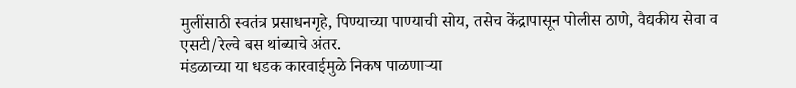मुलींसाठी स्वतंत्र प्रसाधनगृहे, पिण्याच्या पाण्याची सोय, तसेच केंद्रापासून पोलीस ठाणे, वैद्यकीय सेवा व एसटी/रेल्वे बस थांब्याचे अंतर.
मंडळाच्या या धडक कारवाईमुळे निकष पाळणाऱ्या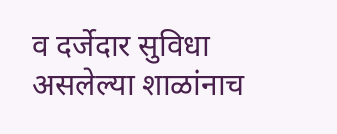व दर्जेदार सुविधा असलेल्या शाळांनाच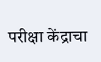परीक्षा केंद्राचा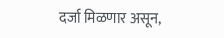दर्जा मिळणार असून,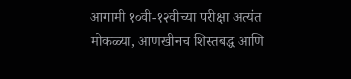आगामी १०वी-१२वीच्या परीक्षा अत्यंत मोकळ्या, आणखीनच शिस्तबद्ध आणि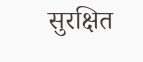सुरक्षित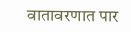वातावरणात पार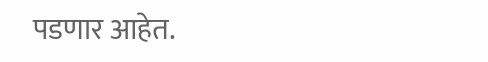पडणार आहेत.